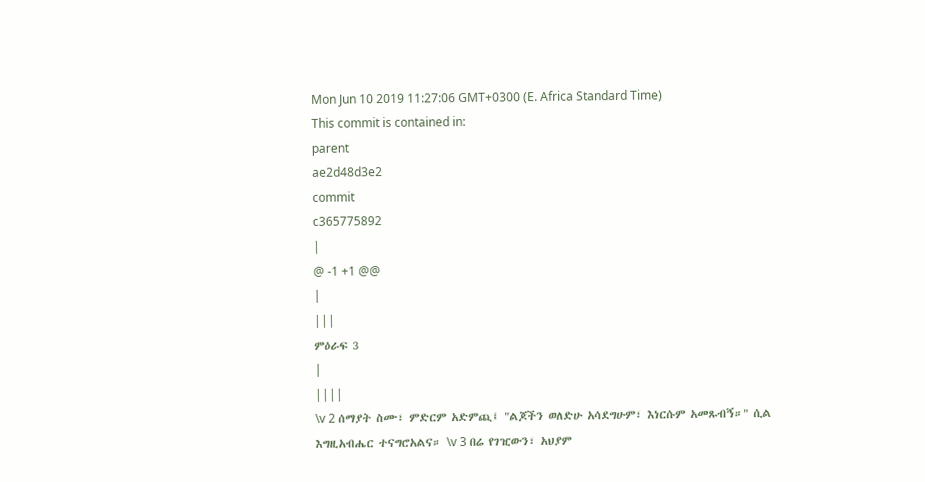Mon Jun 10 2019 11:27:06 GMT+0300 (E. Africa Standard Time)
This commit is contained in:
parent
ae2d48d3e2
commit
c365775892
|
@ -1 +1 @@
|
|||
ምዕራፍ 3
|
||||
\v 2 ሰማያት ስሙ፣ ምድርም አድምጪ፤ "ልጆችን ወለድሁ አሳደግሁም፣ እነርሱም አመጹብኝ።" ሲል እግዚአብሔር ተናግሮአልና። \v 3 በሬ የገዢውን፣ አህያም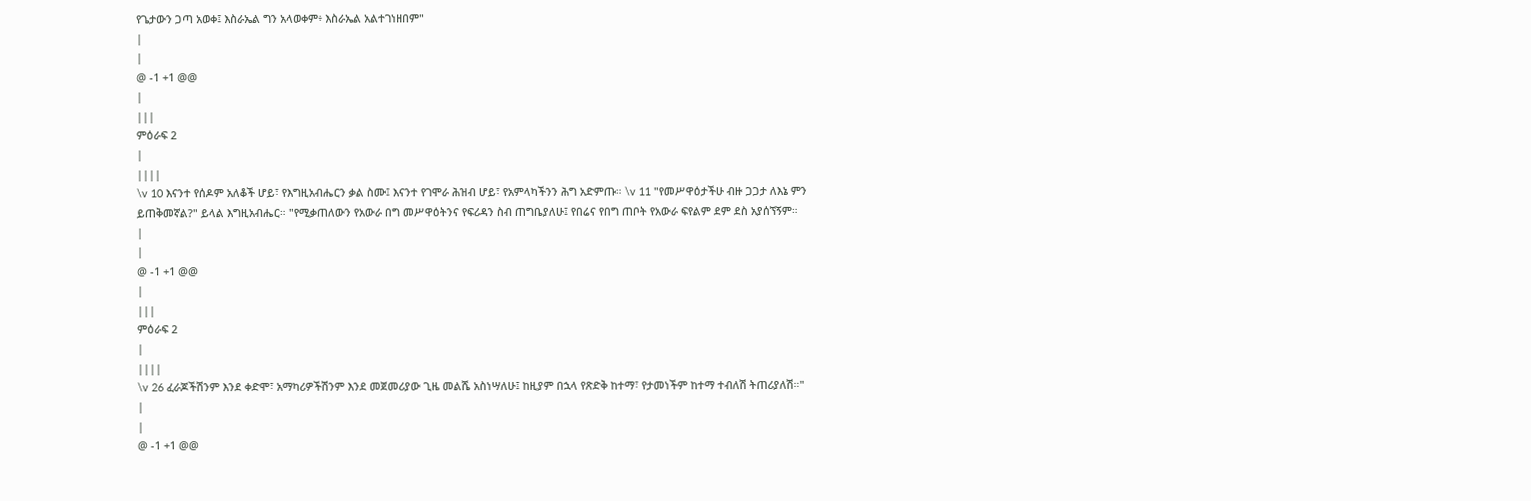የጌታውን ጋጣ አወቀ፤ እስራኤል ግን አላወቀም፥ እስራኤል አልተገነዘበም"
|
|
@ -1 +1 @@
|
|||
ምዕራፍ 2
|
||||
\v 10 እናንተ የሰዶም አለቆች ሆይ፣ የእግዚአብሔርን ቃል ስሙ፤ እናንተ የገሞራ ሕዝብ ሆይ፣ የአምላካችንን ሕግ አድምጡ። \v 11 "የመሥዋዕታችሁ ብዙ ጋጋታ ለእኔ ምን ይጠቅመኛል?" ይላል እግዚአብሔር። "የሚቃጠለውን የአውራ በግ መሥዋዕትንና የፍሪዳን ስብ ጠግቤያለሁ፤ የበሬና የበግ ጠቦት የአውራ ፍየልም ደም ደስ አያሰኘኝም።
|
|
@ -1 +1 @@
|
|||
ምዕራፍ 2
|
||||
\v 26 ፈራጆችሽንም እንደ ቀድሞ፣ አማካሪዎችሽንም እንደ መጀመሪያው ጊዜ መልሼ አስነሣለሁ፤ ከዚያም በኋላ የጽድቅ ከተማ፣ የታመነችም ከተማ ተብለሽ ትጠሪያለሽ።"
|
|
@ -1 +1 @@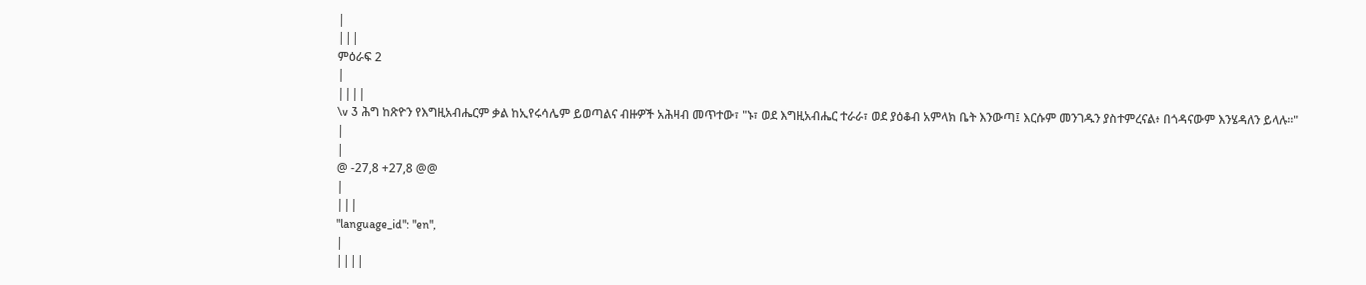|
|||
ምዕራፍ 2
|
||||
\v 3 ሕግ ከጽዮን የእግዚአብሔርም ቃል ከኢየሩሳሌም ይወጣልና ብዙዎች አሕዛብ መጥተው፣ "ኑ፣ ወደ እግዚአብሔር ተራራ፣ ወደ ያዕቆብ አምላክ ቤት እንውጣ፤ እርሱም መንገዱን ያስተምረናል፥ በጎዳናውም እንሄዳለን ይላሉ።"
|
|
@ -27,8 +27,8 @@
|
|||
"language_id": "en",
|
||||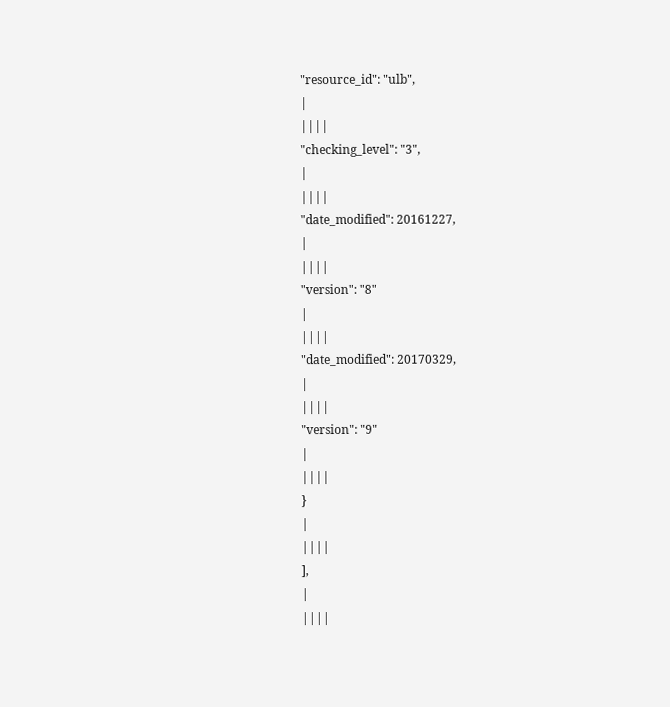"resource_id": "ulb",
|
||||
"checking_level": "3",
|
||||
"date_modified": 20161227,
|
||||
"version": "8"
|
||||
"date_modified": 20170329,
|
||||
"version": "9"
|
||||
}
|
||||
],
|
||||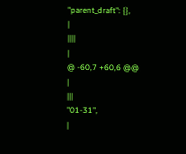"parent_draft": {},
|
||||
|
@ -60,7 +60,6 @@
|
|||
"01-31",
|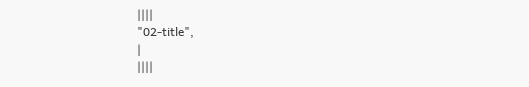||||
"02-title",
|
||||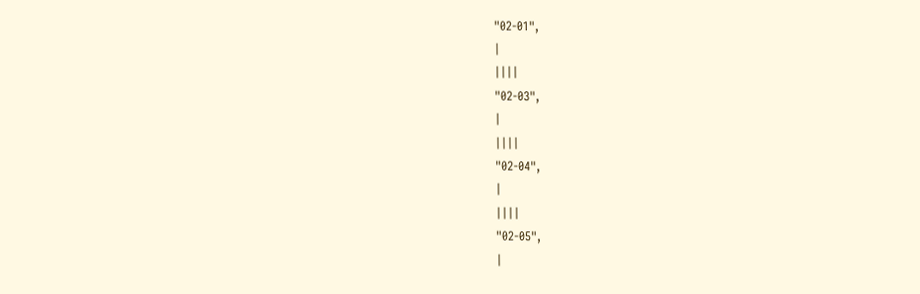"02-01",
|
||||
"02-03",
|
||||
"02-04",
|
||||
"02-05",
|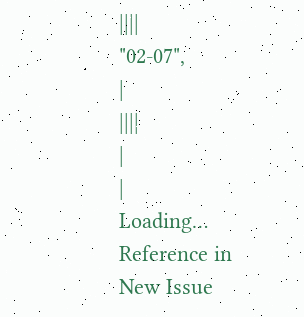||||
"02-07",
|
||||
|
|
Loading…
Reference in New Issue